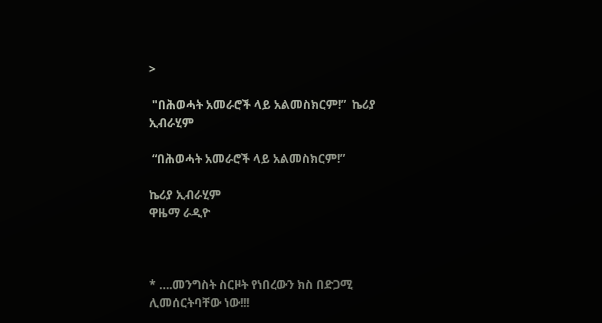>

 "በሕወሓት አመራሮች ላይ አልመስክርም!”  ኬሪያ ኢብራሂም

 “በሕወሓት አመራሮች ላይ አልመስክርም!”

ኬሪያ ኢብራሂም
ዋዜማ ራዲዮ



* ….መንግስት ስርዞት የነበረውን ክስ በድጋሚ ሊመሰርትባቸው ነው!!!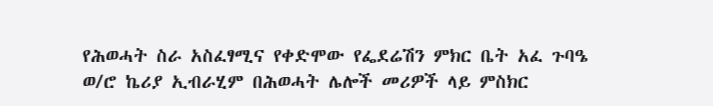የሕወሓት ስራ አስፈፃሚና የቀድሞው የፌደሬሽን ምክር ቤት አፈ ጉባዔ ወ/ሮ ኬሪያ ኢብራሂም በሕወሓት ሌሎች መሪዎች ላይ ምስክር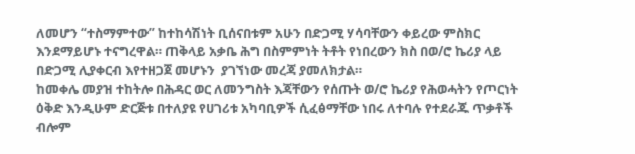ለመሆን “ተስማምተው” ከተከሳሽነት ቢሰናበቱም አሁን በድጋሚ ሃሳባቸውን ቀይረው ምስክር እንደማይሆኑ ተናግረዋል። ጠቅላይ አቃቤ ሕግ በስምምነት ትቶት የነበረውን ክስ በወ/ሮ ኬሪያ ላይ በድጋሚ ሊያቀርብ እየተዘጋጀ መሆኑን  ያገኘነው መረጃ ያመለክታል።
ከመቀሌ መያዝ ተከትሎ በሕዳር ወር ለመንግስት እጃቸውን የሰጡት ወ/ሮ ኬሪያ የሕወሓትን የጦርነት ዕቅድ እንዲሁም ድርጅቱ በተለያዩ የሀገሪቱ አካባቢዎች ሲፈፅማቸው ነበሩ ለተባሉ የተደራጁ ጥቃቶች ብሎም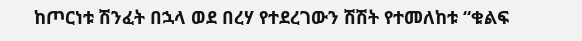ከጦርነቱ ሽንፈት በኋላ ወደ በረሃ የተደረገውን ሽሽት የተመለከቱ “ቁልፍ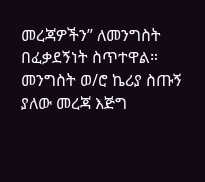መረጃዎችን” ለመንግስት በፈቃደኝነት ስጥተዋል።
መንግስት ወ/ሮ ኬሪያ ስጡኝ ያለው መረጃ እጅግ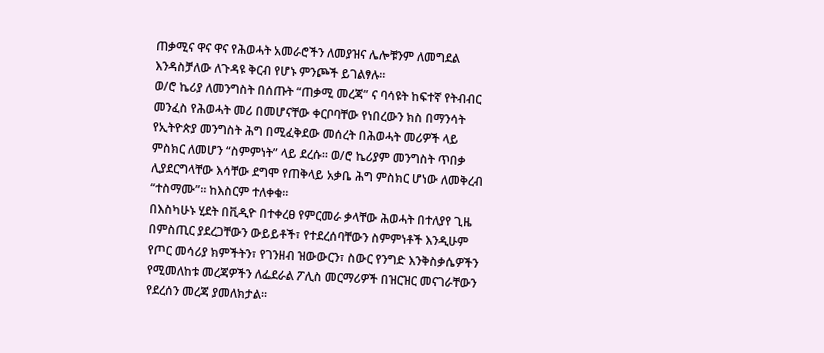ጠቃሚና ዋና ዋና የሕወሓት አመራሮችን ለመያዝና ሌሎቹንም ለመግደል እንዳስቻለው ለጉዳዩ ቅርብ የሆኑ ምንጮች ይገልፃሉ።
ወ/ሮ ኬሪያ ለመንግስት በሰጡት “ጠቃሚ መረጃ” ና ባሳዩት ከፍተኛ የትብብር መንፈስ የሕወሓት መሪ በመሆናቸው ቀርቦባቸው የነበረውን ክስ በማንሳት የኢትዮጵያ መንግስት ሕግ በሚፈቅደው መሰረት በሕወሓት መሪዎች ላይ ምስክር ለመሆን “ስምምነት” ላይ ደረሱ። ወ/ሮ ኬሪያም መንግስት ጥበቃ ሊያደርግላቸው እሳቸው ደግሞ የጠቅላይ አቃቤ ሕግ ምስክር ሆነው ለመቅረብ “ተስማሙ”። ከእስርም ተለቀቁ።
በእስካሁኑ ሂደት በቪዲዮ በተቀረፀ የምርመራ ቃላቸው ሕወሓት በተለያየ ጊዜ በምስጢር ያደረጋቸውን ውይይቶች፣ የተደረሰባቸውን ስምምነቶች እንዲሁም የጦር መሳሪያ ክምችትን፣ የገንዘብ ዝውውርን፣ ስውር የንግድ እንቅስቃሴዎችን የሚመለከቱ መረጃዎችን ለፌደራል ፖሊስ መርማሪዎች በዝርዝር መናገራቸውን የደረሰን መረጃ ያመለክታል።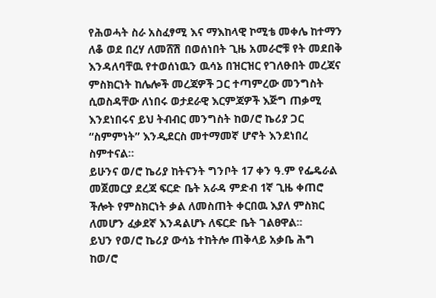የሕወሓት ስራ አስፈፃሚ እና ማእከላዊ ኮሚቴ መቀሌ ከተማን ለቆ ወደ በረሃ ለመሸሽ በወሰነበት ጊዜ አመራሮቹ የት መደበቅ እንዳለባቸዉ የተወሰነዉን ዉሳኔ በዝርዝር የገለፁበት መረጃና ምስክርነት ከሌሎች መረጃዎች ጋር ተጣምረው መንግስት ሲወስዳቸው ለነበሩ ወታደራዊ እርምጃዎች እጅግ ጠቃሚ እንደነበሩና ይህ ትብብር መንግስት ከወ/ሮ ኬሪያ ጋር “ስምምነት” እንዲደርስ መተማመኛ ሆኖት እንደነበረ ስምተናል።
ይሁንና ወ/ሮ ኬሪያ ከትናንት ግንቦት 17 ቀን ዓ.ም የፌዴራል መጀመርያ ደረጃ ፍርድ ቤት አራዳ ምድብ 1ኛ ጊዜ ቀጠሮ ችሎት የምስክርነት ቃል ለመስጠት ቀርበዉ እያለ ምስክር ለመሆን ፈቃደኛ እንዳልሆኑ ለፍርድ ቤት ገልፀዋል፡፡
ይህን የወ/ሮ ኬሪያ ውሳኔ ተከትሎ ጠቅላይ አቃቤ ሕግ ከወ/ሮ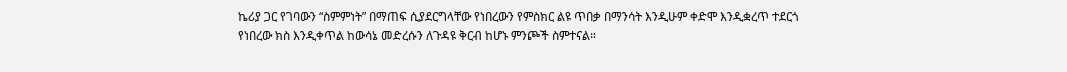ኬሪያ ጋር የገባውን “ስምምነት” በማጠፍ ሲያደርግላቸው የነበረውን የምስክር ልዩ ጥበቃ በማንሳት እንዲሁም ቀድሞ እንዲቋረጥ ተደርጎ የነበረው ክስ እንዲቀጥል ከውሳኔ መድረሱን ለጉዳዩ ቅርብ ከሆኑ ምንጮች ስምተናል።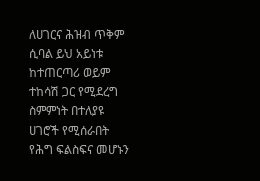ለሀገርና ሕዝብ ጥቅም ሲባል ይህ አይነቱ ከተጠርጣሪ ወይም ተከሳሽ ጋር የሚደረግ ስምምነት በተለያዩ ሀገሮች የሚሰራበት የሕግ ፍልስፍና መሆኑን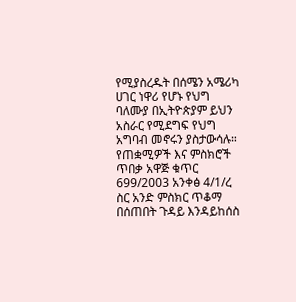የሚያስረዱት በሰሜን አሜሪካ ሀገር ነዋሪ የሆኑ የህግ ባለሙያ በኢትዮጵያም ይህን አስራር የሚደግፍ የህግ አግባብ መኖሩን ያስታውሳሉ።
የጠቋሚዎች እና ምስክሮች ጥበቃ አዋጅ ቁጥር 699/2003 አንቀፅ 4/1/ረ ስር አንድ ምስክር ጥቆማ በሰጠበት ጉዳይ እንዳይከሰስ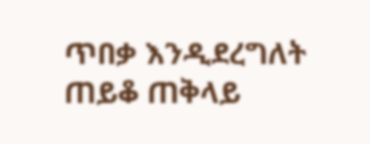ጥበቃ እንዲደረግለት ጠይቆ ጠቅላይ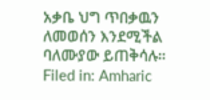አቃቤ ህግ ጥበቃዉን ለመወሰን እንደሚችል ባለሙያው ይጠቅሳሉ።
Filed in: Amharic